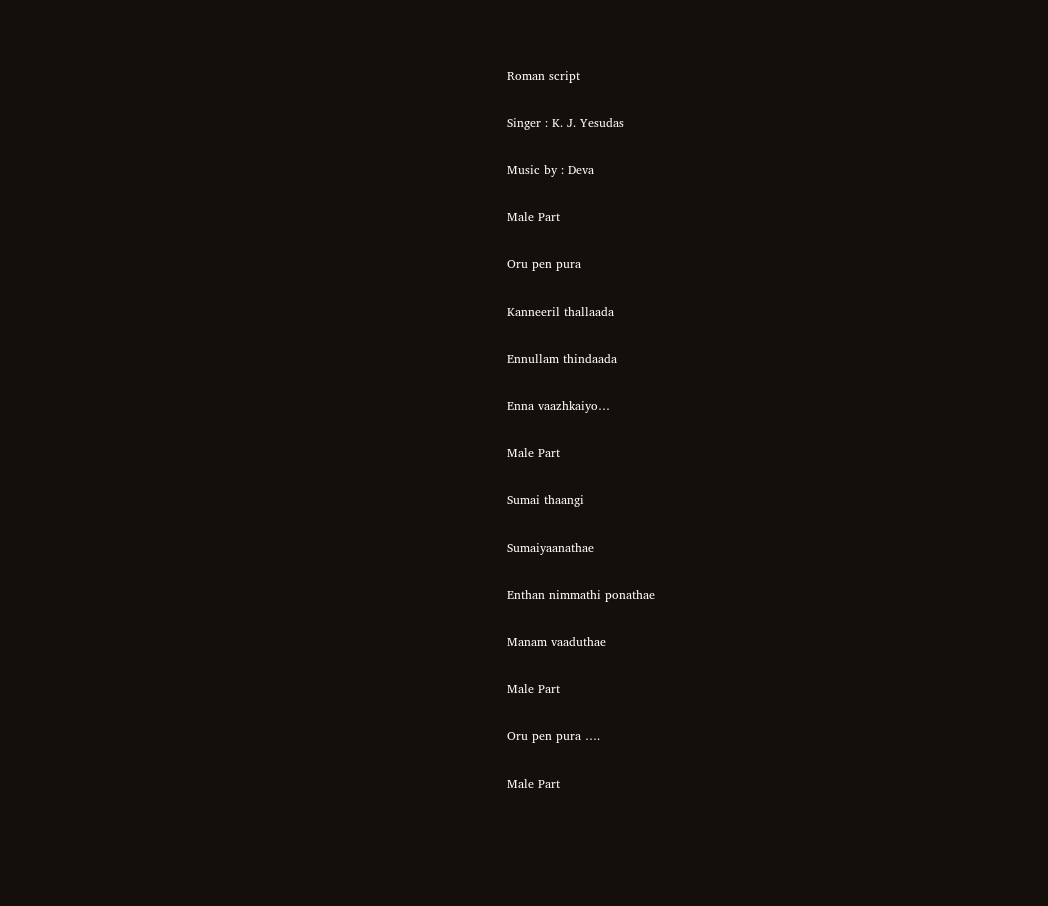Roman script

Singer : K. J. Yesudas

Music by : Deva

Male Part

Oru pen pura

Kanneeril thallaada

Ennullam thindaada

Enna vaazhkaiyo…

Male Part

Sumai thaangi

Sumaiyaanathae

Enthan nimmathi ponathae

Manam vaaduthae

Male Part

Oru pen pura ….

Male Part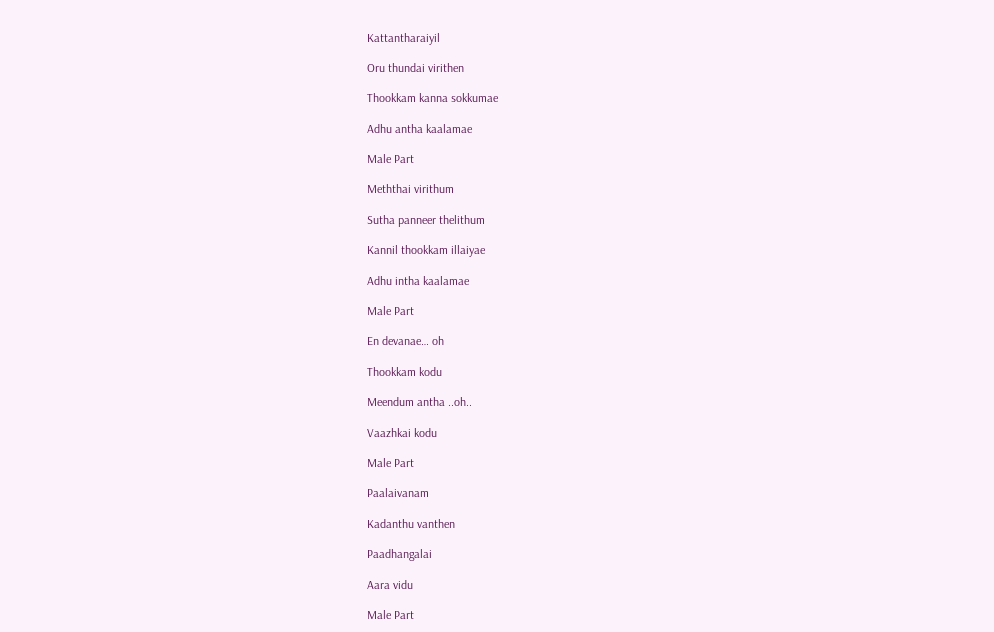Kattantharaiyil

Oru thundai virithen

Thookkam kanna sokkumae

Adhu antha kaalamae

Male Part

Meththai virithum

Sutha panneer thelithum

Kannil thookkam illaiyae

Adhu intha kaalamae

Male Part

En devanae… oh

Thookkam kodu

Meendum antha ..oh..

Vaazhkai kodu

Male Part

Paalaivanam

Kadanthu vanthen

Paadhangalai

Aara vidu

Male Part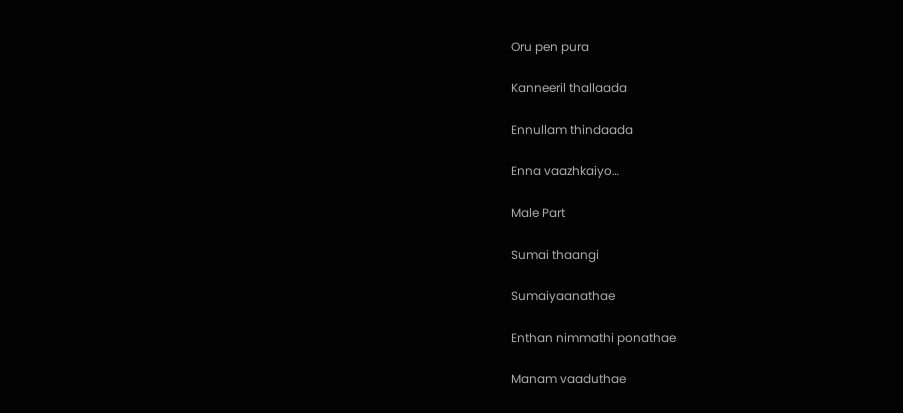Oru pen pura

Kanneeril thallaada

Ennullam thindaada

Enna vaazhkaiyo…

Male Part

Sumai thaangi

Sumaiyaanathae

Enthan nimmathi ponathae

Manam vaaduthae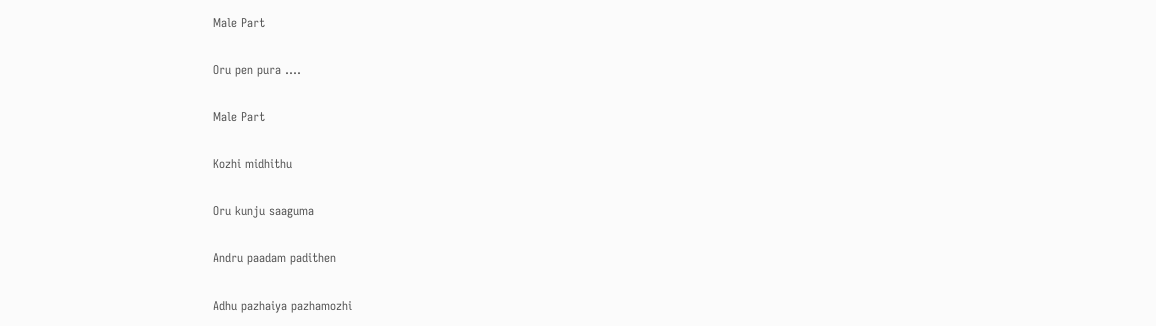Male Part

Oru pen pura ….

Male Part

Kozhi midhithu

Oru kunju saaguma

Andru paadam padithen

Adhu pazhaiya pazhamozhi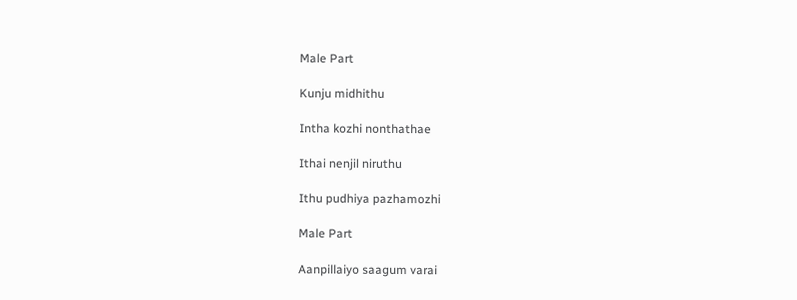Male Part

Kunju midhithu

Intha kozhi nonthathae

Ithai nenjil niruthu

Ithu pudhiya pazhamozhi

Male Part

Aanpillaiyo saagum varai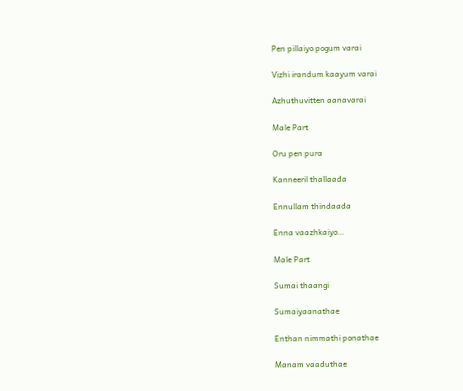Pen pillaiyo pogum varai

Vizhi irandum kaayum varai

Azhuthuvitten aanavarai

Male Part

Oru pen pura

Kanneeril thallaada

Ennullam thindaada

Enna vaazhkaiyo…

Male Part

Sumai thaangi

Sumaiyaanathae

Enthan nimmathi ponathae

Manam vaaduthae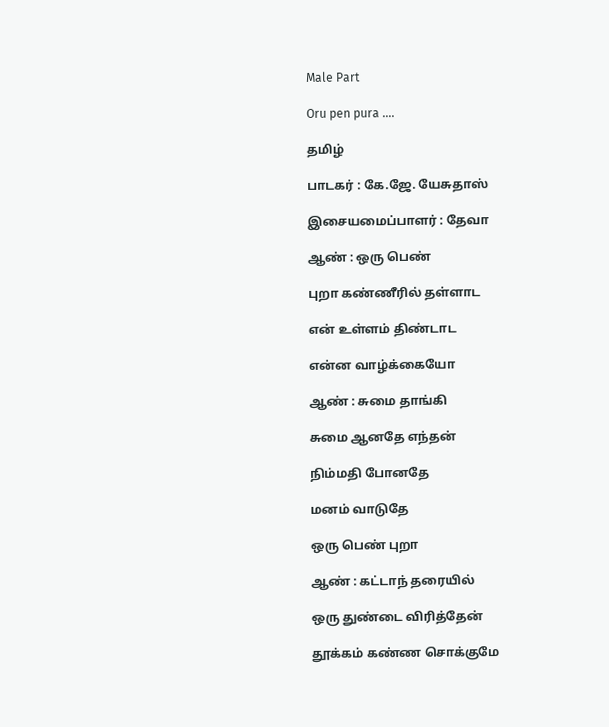Male Part

Oru pen pura ….

தமிழ்

பாடகர் : கே.ஜே. யேசுதாஸ்

இசையமைப்பாளர் : தேவா

ஆண் : ஒரு பெண்

புறா கண்ணீரில் தள்ளாட

என் உள்ளம் திண்டாட

என்ன வாழ்க்கையோ

ஆண் : சுமை தாங்கி

சுமை ஆனதே எந்தன்

நிம்மதி போனதே

மனம் வாடுதே

ஒரு பெண் புறா

ஆண் : கட்டாந் தரையில்

ஒரு துண்டை விரித்தேன்

தூக்கம் கண்ண சொக்குமே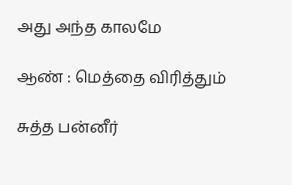அது அந்த காலமே

ஆண் : மெத்தை விரித்தும்

சுத்த பன்னீர்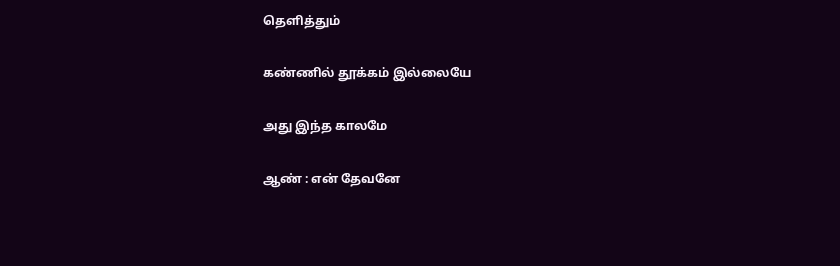தெளித்தும்

கண்ணில் தூக்கம் இல்லையே

அது இந்த காலமே

ஆண் : என் தேவனே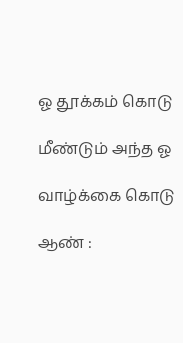ஓ தூக்கம் கொடு

மீண்டும் அந்த ஓ

வாழ்க்கை கொடு

ஆண் :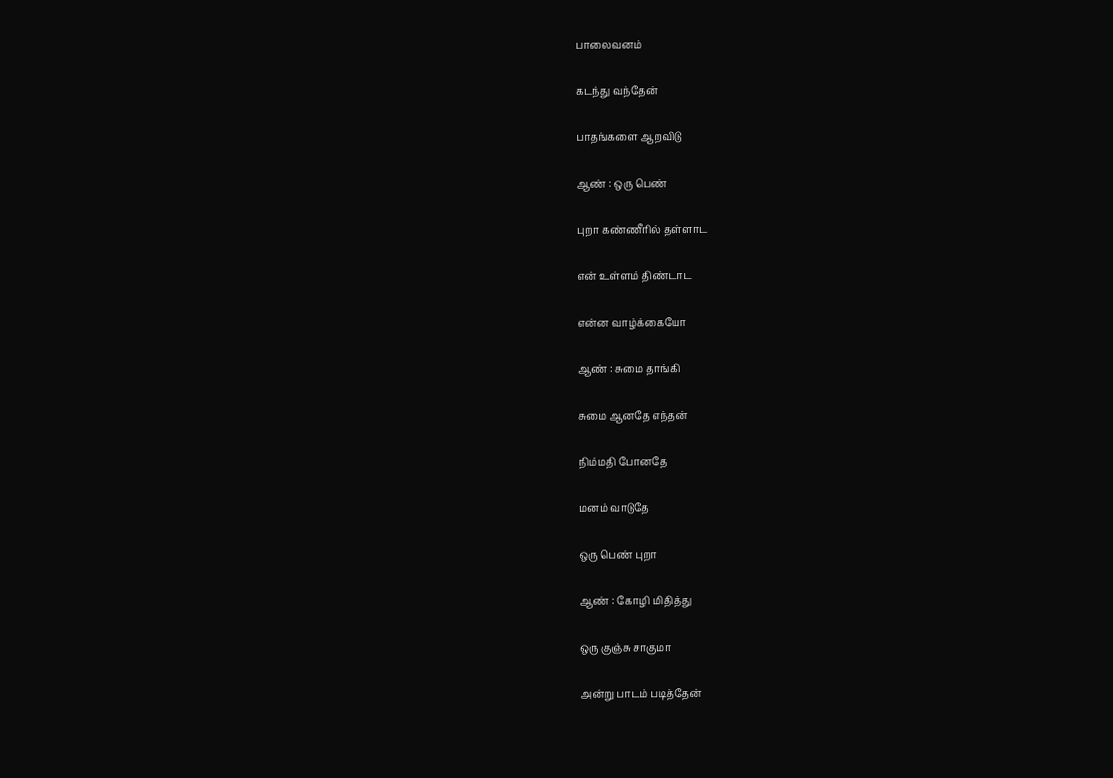பாலைவனம்

கடந்து வந்தேன்

பாதங்களை ஆறவிடு

ஆண் : ஒரு பெண்

புறா கண்ணீரில் தள்ளாட

என் உள்ளம் திண்டாட

என்ன வாழ்க்கையோ

ஆண் : சுமை தாங்கி

சுமை ஆனதே எந்தன்

நிம்மதி போனதே

மனம் வாடுதே

ஒரு பெண் புறா

ஆண் : கோழி மிதித்து

ஒரு குஞ்சு சாகுமா

அன்று பாடம் படித்தேன்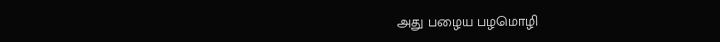அது பழைய பழமொழி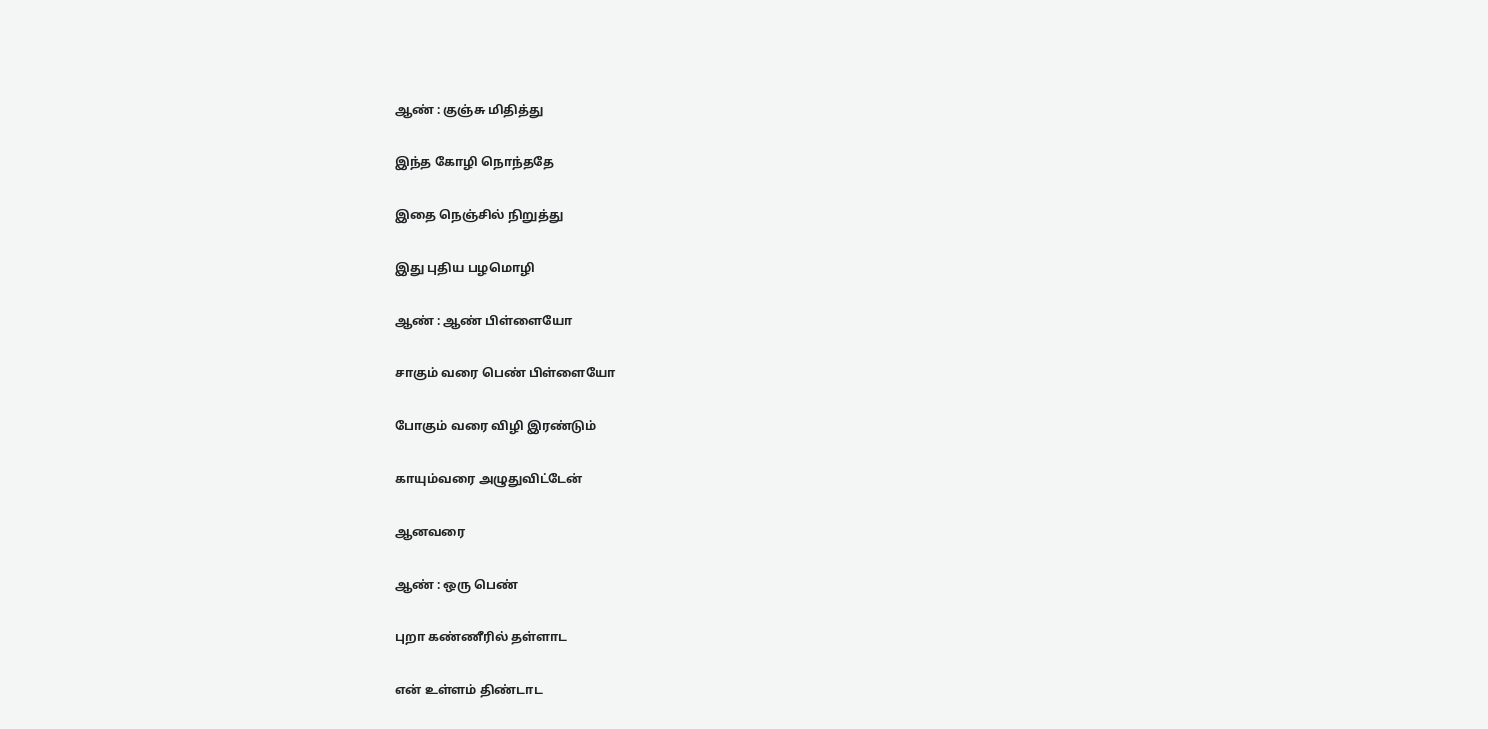ஆண் : குஞ்சு மிதித்து

இந்த கோழி நொந்ததே

இதை நெஞ்சில் நிறுத்து

இது புதிய பழமொழி

ஆண் : ஆண் பிள்ளையோ

சாகும் வரை பெண் பிள்ளையோ

போகும் வரை விழி இரண்டும்

காயும்வரை அழுதுவிட்டேன்

ஆனவரை

ஆண் : ஒரு பெண்

புறா கண்ணீரில் தள்ளாட

என் உள்ளம் திண்டாட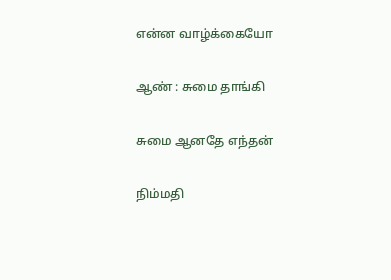என்ன வாழ்க்கையோ

ஆண் : சுமை தாங்கி

சுமை ஆனதே எந்தன்

நிம்மதி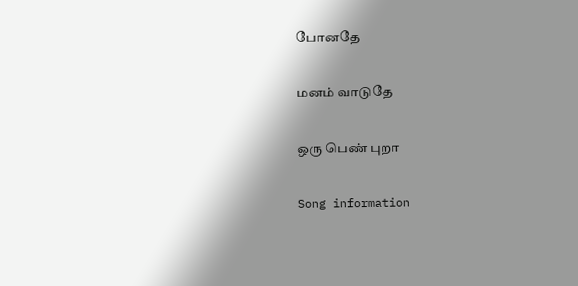போனதே

மனம் வாடுதே

ஒரு பெண் புறா

Song information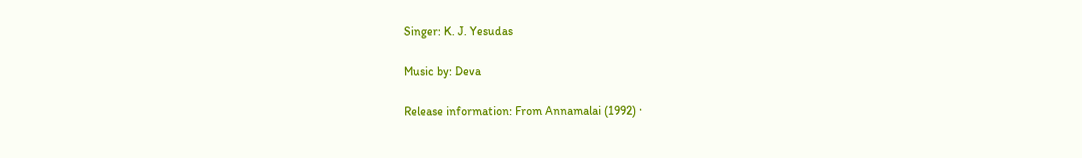Singer: K. J. Yesudas

Music by: Deva

Release information: From Annamalai (1992) ·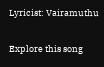Lyricist: Vairamuthu

Explore this song